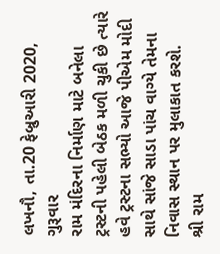લખનૌ, તા.20 ફેબ્રુઆરી 2020, ગુરૂવાર
રામ મંદિરના નિર્માણ માટે બનેલા ટ્રસ્ટની પહેલી બેઠક મળી ચુકી છે ત્યારે હવે ટ્રસ્ટના સભ્યો આજે પીએમ મોદી સાથે સાંજે સાડા પાંચ વાગ્યે તેમના નિવાસ સ્થાન પર મુલાકાત કરશે.
શ્રી રામ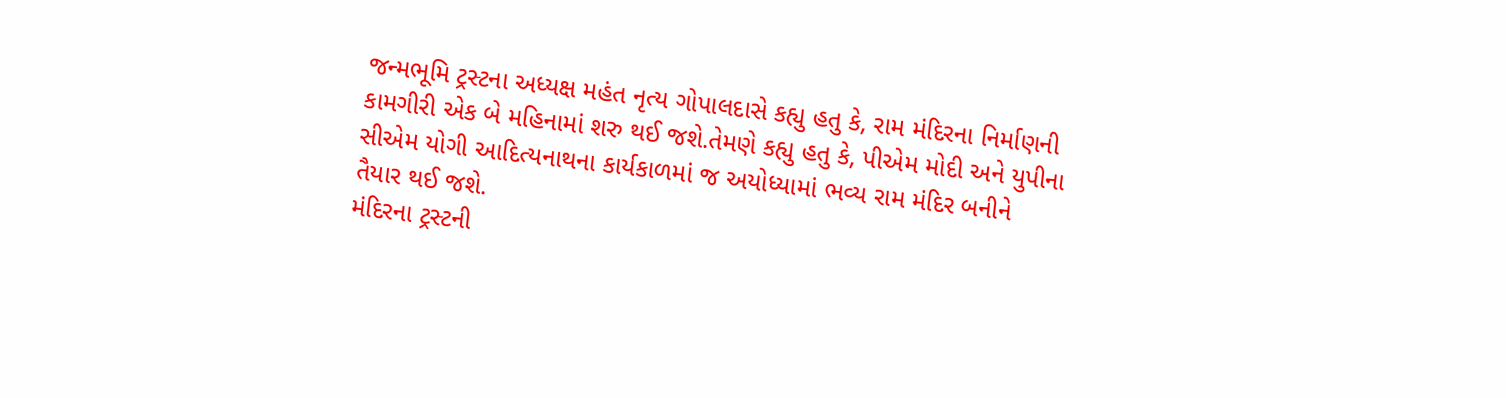જન્મભૂમિ ટ્રસ્ટના અધ્યક્ષ મહંત નૃત્ય ગોપાલદાસે કહ્યુ હતુ કે, રામ મંદિરના નિર્માણની કામગીરી એક બે મહિનામાં શરુ થઈ જશે.તેમણે કહ્યુ હતુ કે, પીએમ મોદી અને યુપીના સીએમ યોગી આદિત્યનાથના કાર્યકાળમાં જ અયોધ્યામાં ભવ્ય રામ મંદિર બનીને તૈયાર થઈ જશે.
મંદિરના ટ્રસ્ટની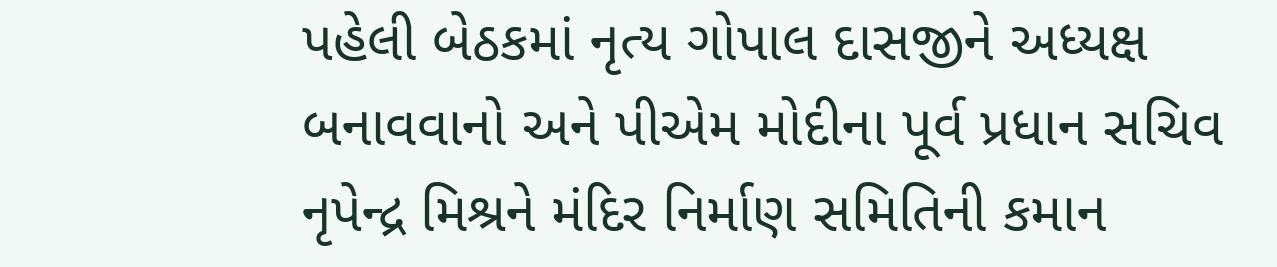પહેલી બેઠકમાં નૃત્ય ગોપાલ દાસજીને અધ્યક્ષ બનાવવાનો અને પીએમ મોદીના પૂર્વ પ્રધાન સચિવ નૃપેન્દ્ર મિશ્રને મંદિર નિર્માણ સમિતિની કમાન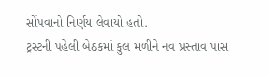સોંપવાનો નિર્ણય લેવાયો હતો.
ટ્રસ્ટની પહેલી બેઠકમાં કુલ મળીને નવ પ્રસ્તાવ પાસ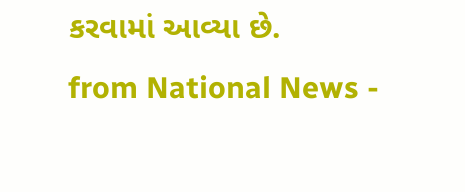કરવામાં આવ્યા છે.
from National News -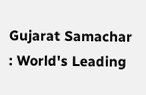Gujarat Samachar : World's Leading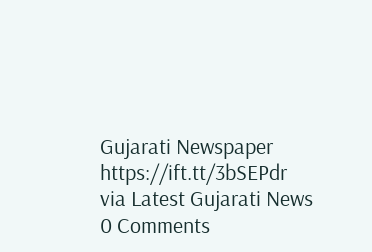Gujarati Newspaper https://ift.tt/3bSEPdr
via Latest Gujarati News
0 Comments